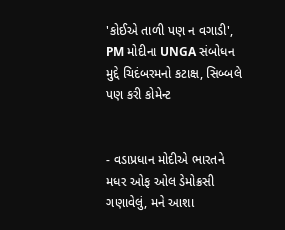'કોઈએ તાળી પણ ન વગાડી', PM મોદીના UNGA સંબોધન મુદ્દે ચિદંબરમનો કટાક્ષ, સિબ્બલે પણ કરી કોમેન્ટ


- વડાપ્રધાન મોદીએ ભારતને મધર ઓફ ઓલ ડેમોક્રસી ગણાવેલું, મને આશા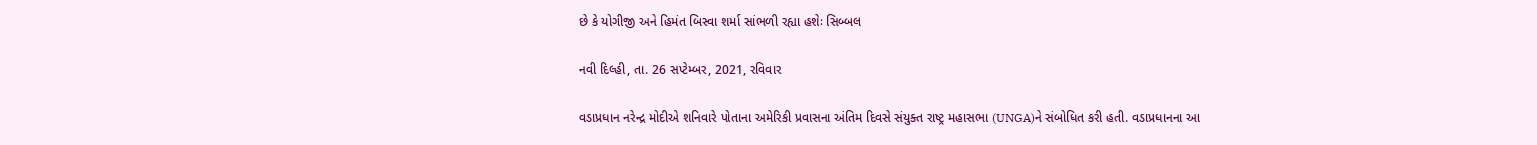છે કે યોગીજી અને હિમંત બિસ્વા શર્મા સાંભળી રહ્યા હશેઃ સિબ્બલ

નવી દિલ્હી, તા. 26 સપ્ટેમ્બર, 2021, રવિવાર

વડાપ્રધાન નરેન્દ્ર મોદીએ શનિવારે પોતાના અમેરિકી પ્રવાસના અંતિમ દિવસે સંયુક્ત રાષ્ટ્ર મહાસભા (UNGA)ને સંબોધિત કરી હતી. વડાપ્રધાનના આ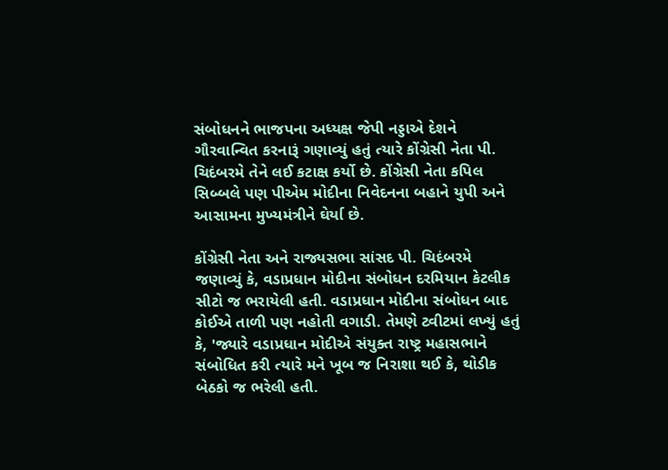સંબોધનને ભાજપના અધ્યક્ષ જેપી નડ્ડાએ દેશને ગૌરવાન્વિત કરનારૂં ગણાવ્યું હતું ત્યારે કોંગ્રેસી નેતા પી. ચિદંબરમે તેને લઈ કટાક્ષ કર્યો છે. કોંગ્રેસી નેતા કપિલ સિબ્બલે પણ પીએમ મોદીના નિવેદનના બહાને યુપી અને આસામના મુખ્યમંત્રીને ઘેર્યા છે.

કોંગ્રેસી નેતા અને રાજ્યસભા સાંસદ પી. ચિદંબરમે જણાવ્યું કે, વડાપ્રધાન મોદીના સંબોધન દરમિયાન કેટલીક સીટો જ ભરાયેલી હતી. વડાપ્રધાન મોદીના સંબોધન બાદ કોઈએ તાળી પણ નહોતી વગાડી. તેમણે ટ્વીટમાં લખ્યું હતું કે, 'જ્યારે વડાપ્રધાન મોદીએ સંયુક્ત રાષ્ટ્ર મહાસભાને સંબોધિત કરી ત્યારે મને ખૂબ જ નિરાશા થઈ કે, થોડીક બેઠકો જ ભરેલી હતી.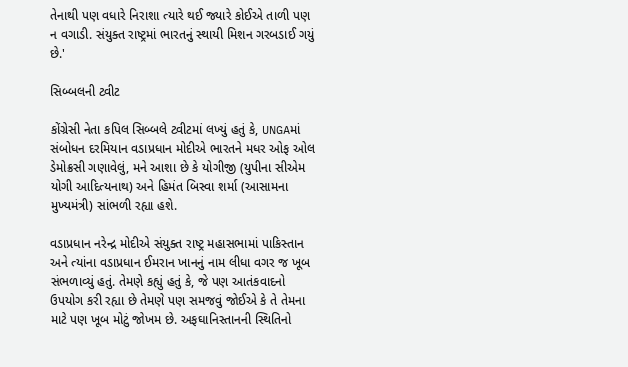તેનાથી પણ વધારે નિરાશા ત્યારે થઈ જ્યારે કોઈએ તાળી પણ ન વગાડી. સંયુક્ત રાષ્ટ્રમાં ભારતનું સ્થાયી મિશન ગરબડાઈ ગયું છે.'

સિબ્બલની ટ્વીટ

કોંગ્રેસી નેતા કપિલ સિબ્બલે ટ્વીટમાં લખ્યું હતું કે, UNGAમાં સંબોધન દરમિયાન વડાપ્રધાન મોદીએ ભારતને મધર ઓફ ઓલ ડેમોક્રસી ગણાવેલું, મને આશા છે કે યોગીજી (યુપીના સીએમ યોગી આદિત્યનાથ) અને હિમંત બિસ્વા શર્મા (આસામના મુખ્યમંત્રી) સાંભળી રહ્યા હશે.

વડાપ્રધાન નરેન્દ્ર મોદીએ સંયુક્ત રાષ્ટ્ર મહાસભામાં પાકિસ્તાન અને ત્યાંના વડાપ્રધાન ઈમરાન ખાનનું નામ લીધા વગર જ ખૂબ સંભળાવ્યું હતું. તેમણે કહ્યું હતું કે, જે પણ આતંકવાદનો ઉપયોગ કરી રહ્યા છે તેમણે પણ સમજવું જોઈએ કે તે તેમના માટે પણ ખૂબ મોટું જોખમ છે. અફઘાનિસ્તાનની સ્થિતિનો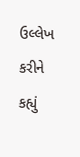ઉલ્લેખ કરીને કહ્યું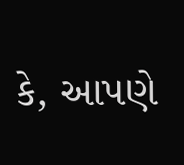કે, આપણે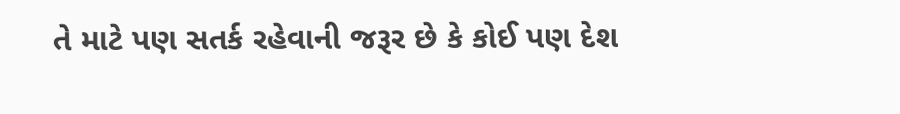તે માટે પણ સતર્ક રહેવાની જરૂર છે કે કોઈ પણ દેશ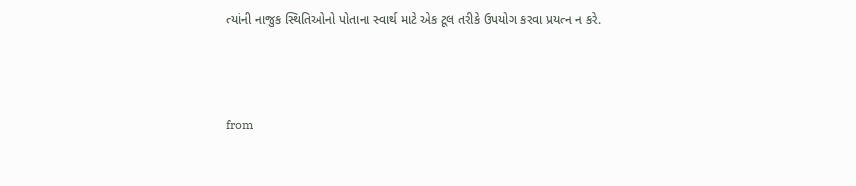ત્યાંની નાજુક સ્થિતિઓનો પોતાના સ્વાર્થ માટે એક ટૂલ તરીકે ઉપયોગ કરવા પ્રયત્ન ન કરે.



from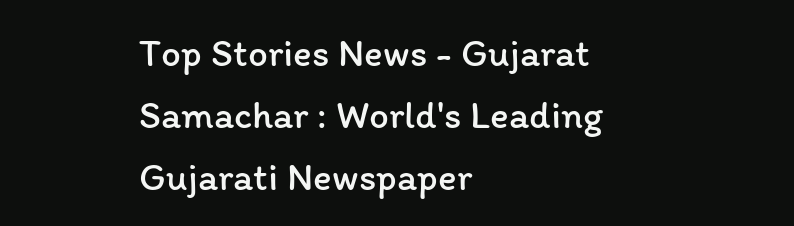Top Stories News - Gujarat Samachar : World's Leading Gujarati Newspaper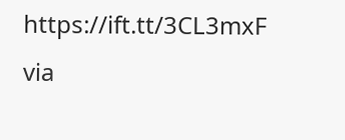https://ift.tt/3CL3mxF
via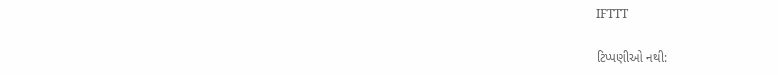IFTTT

ટિપ્પણીઓ નથી: